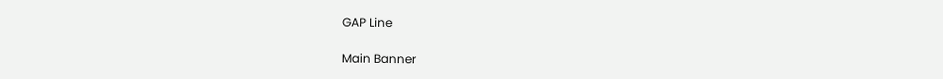GAP Line

Main Banner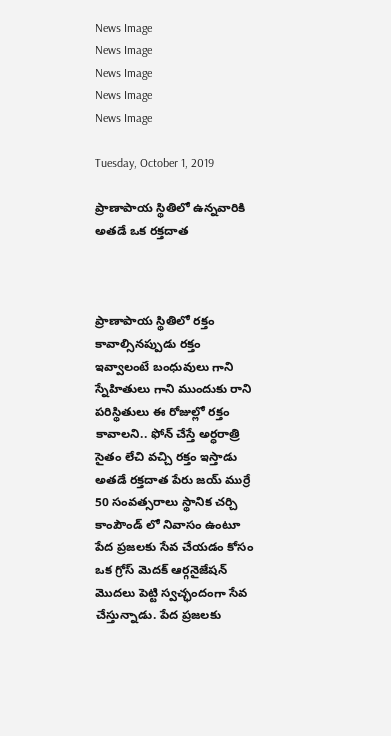News Image
News Image
News Image
News Image
News Image

Tuesday, October 1, 2019

ప్రాణాపాయ స్థితిలో ఉన్నవారికి అతడే ఒక రక్తదాత



ప్రాణాపాయ స్థితిలో రక్తం కావాల్సినప్పుడు రక్తం ఇవ్వాలంటే బంధువులు గాని స్నేహితులు గాని ముందుకు రాని పరిస్థితులు ఈ రోజుల్లో రక్తం కావాలని.. ఫోన్ చేస్తే అర్ధరాత్రి సైతం లేచి వచ్చి రక్తం ఇస్తాడు అతడే రక్తదాత పేరు జయ్ ముర్రే 50 సంవత్సరాలు స్థానిక చర్చి కాంపౌండ్ లో నివాసం ఉంటూ పేద ప్రజలకు సేవ చేయడం కోసం ఒక గ్రోస్ మెదక్ ఆర్గనైజేషన్ మొదలు పెట్టి స్వచ్ఛందంగా సేవ చేస్తున్నాడు. పేద ప్రజలకు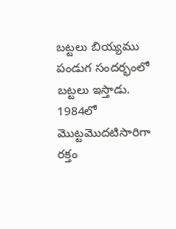బట్టలు బియ్యము పండుగ సందర్భంలో బట్టలు ఇస్తాడు. 1984లో మొట్టమొదటిసారిగా రక్తం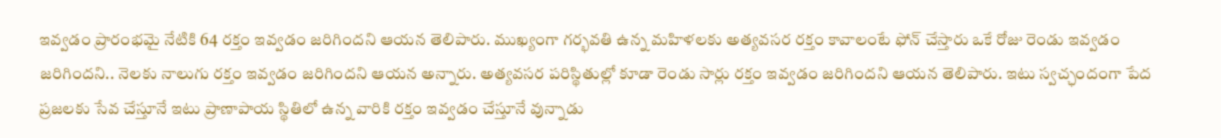ఇవ్వడం ప్రారంభమై నేటికి 64 రక్తం ఇవ్వడం జరిగిందని ఆయన తెలిపారు. ముఖ్యంగా గర్భవతి ఉన్న మహిళలకు అత్యవసర రక్తం కావాలంటే ఫోన్ చేస్తారు ఒకే రోజు రెండు ఇవ్వడం జరిగిందని.. నెలకు నాలుగు రక్తం ఇవ్వడం జరిగిందని ఆయన అన్నారు. అత్యవసర పరిస్థితుల్లో కూడా రెండు సార్లు రక్తం ఇవ్వడం జరిగిందని ఆయన తెలిపారు. ఇటు స్వచ్ఛందంగా పేద ప్రజలకు సేవ చేస్తూనే ఇటు ప్రాణాపాయ స్థితిలో ఉన్న వారికి రక్తం ఇవ్వడం చేస్తూనే వున్నాడు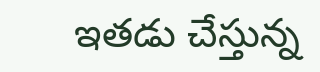ఇతడు చేస్తున్న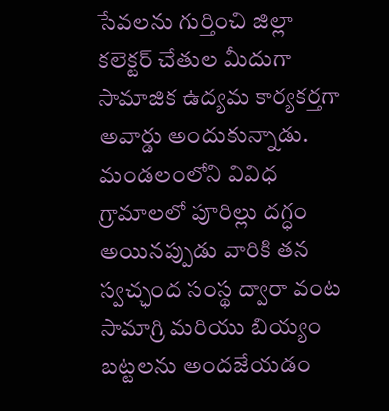సేవలను గుర్తించి జిల్లా కలెక్టర్ చేతుల మీదుగా సామాజిక ఉద్యమ కార్యకర్తగా అవార్డు అందుకున్నాడు. మండలంలోని వివిధ గ్రామాలలో పూరిల్లు దగ్ధం అయినప్పుడు వారికి తన స్వచ్ఛంద సంస్థ ద్వారా వంట సామాగ్రి మరియు బియ్యం బట్టలను అందజేయడం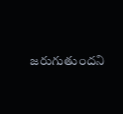జరుగుతుందని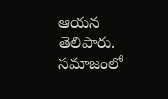ఆయన తెలిపారు. సమాజంలో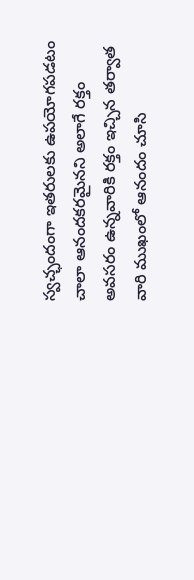స్వచ్ఛందంగా ఇతరులకు ఉపయోగపడటం చాలా ఆనందకరమైనని అలాగే రక్తం అవసరం ఉన్నవారికి రక్తం ఇచ్చిన తర్వాత వారి ముఖంలో ఆనందం చూసి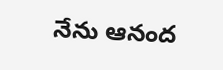నేను ఆనంద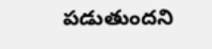పడుతుందని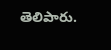తెలిపారు.